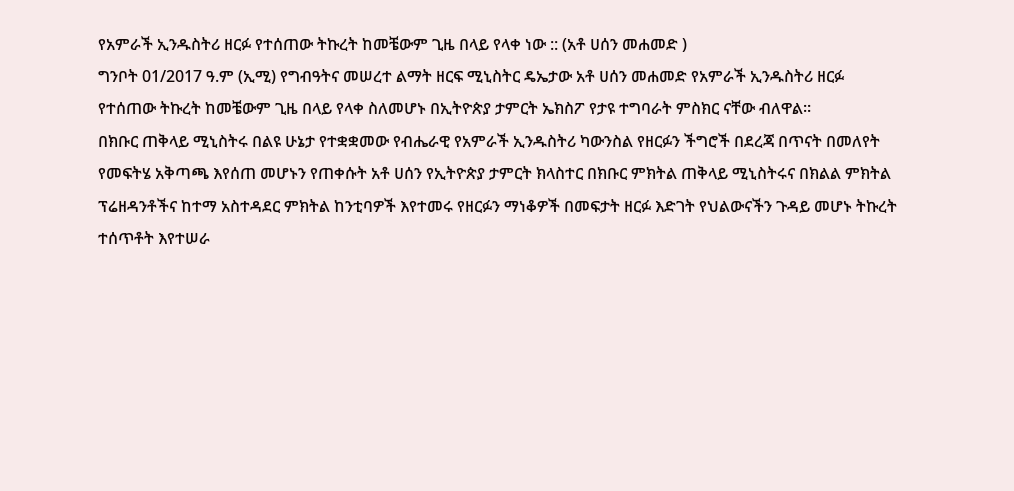የአምራች ኢንዱስትሪ ዘርፉ የተሰጠው ትኩረት ከመቼውም ጊዜ በላይ የላቀ ነው :: (አቶ ሀሰን መሐመድ )
ግንቦት 01/2017 ዓ.ም (ኢሚ) የግብዓትና መሠረተ ልማት ዘርፍ ሚኒስትር ዴኤታው አቶ ሀሰን መሐመድ የአምራች ኢንዱስትሪ ዘርፉ የተሰጠው ትኩረት ከመቼውም ጊዜ በላይ የላቀ ስለመሆኑ በኢትዮጵያ ታምርት ኤክስፖ የታዩ ተግባራት ምስክር ናቸው ብለዋል።
በክቡር ጠቅላይ ሚኒስትሩ በልዩ ሁኔታ የተቋቋመው የብሔራዊ የአምራች ኢንዱስትሪ ካውንስል የዘርፉን ችግሮች በደረጃ በጥናት በመለየት የመፍትሄ አቅጣጫ እየሰጠ መሆኑን የጠቀሱት አቶ ሀሰን የኢትዮጵያ ታምርት ክላስተር በክቡር ምክትል ጠቅላይ ሚኒስትሩና በክልል ምክትል ፕሬዘዳንቶችና ከተማ አስተዳደር ምክትል ከንቲባዎች እየተመሩ የዘርፉን ማነቆዎች በመፍታት ዘርፉ እድገት የህልውናችን ጉዳይ መሆኑ ትኩረት ተሰጥቶት እየተሠራ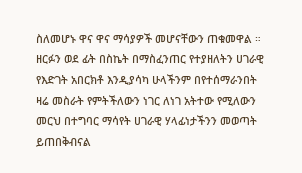ስለመሆኑ ዋና ዋና ማሳያዎች መሆናቸውን ጠቁመዋል ።
ዘርፉን ወደ ፊት በስኬት በማስፈንጠር የተያዘለትን ሀገራዊ የእድገት አበርክቶ እንዲያሳካ ሁላችንም በየተሰማራንበት ዛሬ መስራት የምትችለውን ነገር ለነገ አትተው የሚለውን መርህ በተግባር ማሳየት ሀገራዊ ሃላፊነታችንን መወጣት ይጠበቅብናል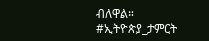ብለዋል።
#ኢትዮጵያ_ታምርት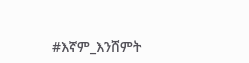#እኛም_እንሸምት